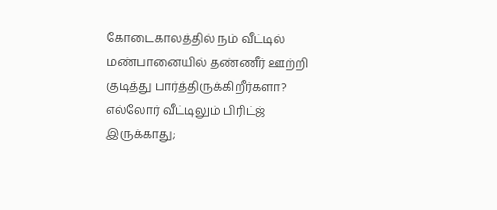கோடைகாலத்தில் நம் வீட்டில் மண்பானையில் தண்ணீர் ஊற்றி குடித்து பார்த்திருக்கிறீர்களா? எல்லோர் வீட்டிலும் பிரிட்ஜ் இருக்காது;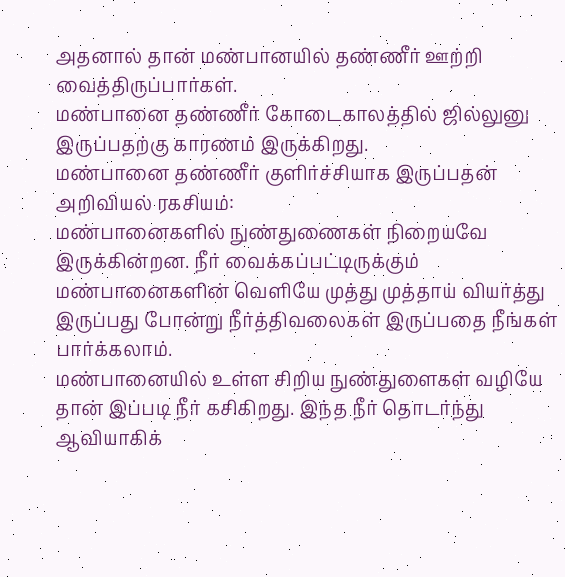அதனால் தான் மண்பானயில் தண்ணீர் ஊற்றி வைத்திருப்பார்கள்.
மண்பானை தண்ணீர் கோடைகாலத்தில் ஜில்லுனு இருப்பதற்கு காரணம் இருக்கிறது.
மண்பானை தண்ணீர் குளிர்ச்சியாக இருப்பதன் அறிவியல் ரகசியம்:
மண்பானைகளில் நுண்துணைகள் நிறையவே இருக்கின்றன. நீர் வைக்கப்பட்டிருக்கும் மண்பானைகளின் வெளியே முத்து முத்தாய் வியர்த்து இருப்பது போன்று நீர்த்திவலைகள் இருப்பதை நீங்கள் பார்க்கலாம்.
மண்பானையில் உள்ள சிறிய நுண்துளைகள் வழியே தான் இப்படி நீர் கசிகிறது. இந்த நீர் தொடர்ந்து ஆவியாகிக்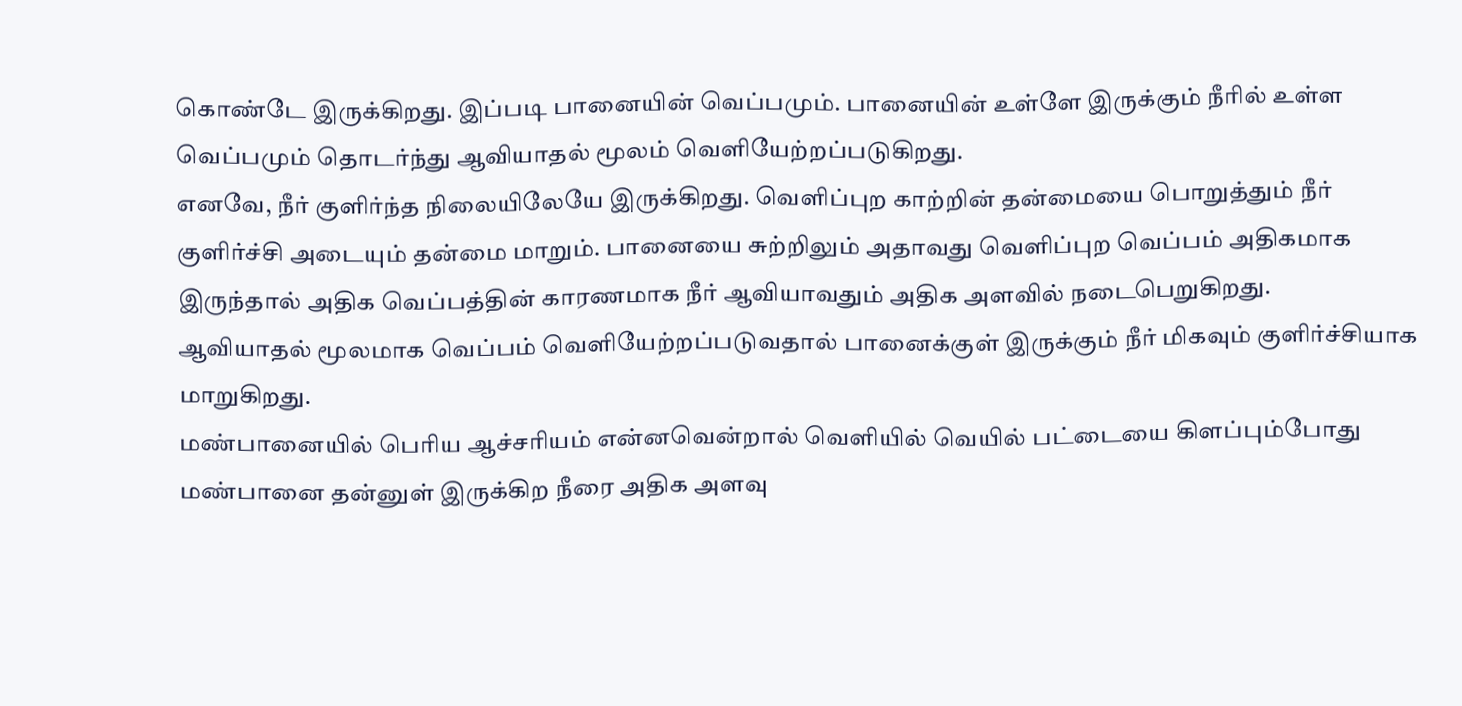கொண்டே இருக்கிறது. இப்படி பானையின் வெப்பமும். பானையின் உள்ளே இருக்கும் நீரில் உள்ள வெப்பமும் தொடர்ந்து ஆவியாதல் மூலம் வெளியேற்றப்படுகிறது.
எனவே, நீர் குளிர்ந்த நிலையிலேயே இருக்கிறது. வெளிப்புற காற்றின் தன்மையை பொறுத்தும் நீர் குளிர்ச்சி அடையும் தன்மை மாறும். பானையை சுற்றிலும் அதாவது வெளிப்புற வெப்பம் அதிகமாக இருந்தால் அதிக வெப்பத்தின் காரணமாக நீர் ஆவியாவதும் அதிக அளவில் நடைபெறுகிறது.
ஆவியாதல் மூலமாக வெப்பம் வெளியேற்றப்படுவதால் பானைக்குள் இருக்கும் நீர் மிகவும் குளிர்ச்சியாக மாறுகிறது.
மண்பானையில் பெரிய ஆச்சரியம் என்னவென்றால் வெளியில் வெயில் பட்டையை கிளப்பும்போது மண்பானை தன்னுள் இருக்கிற நீரை அதிக அளவு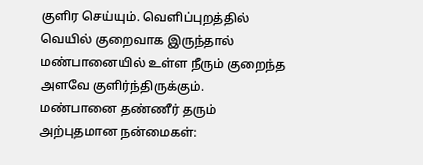குளிர செய்யும். வெளிப்புறத்தில் வெயில் குறைவாக இருந்தால் மண்பானையில் உள்ள நீரும் குறைந்த அளவே குளிர்ந்திருக்கும்.
மண்பானை தண்ணீர் தரும் அற்புதமான நன்மைகள்: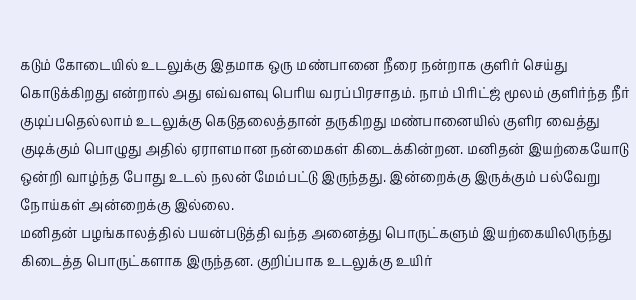கடும் கோடையில் உடலுக்கு இதமாக ஒரு மண்பானை நீரை நன்றாக குளிர் செய்து கொடுக்கிறது என்றால் அது எவ்வளவு பெரிய வரப்பிரசாதம். நாம் பிரிட்ஜ் மூலம் குளிர்ந்த நீர் குடிப்பதெல்லாம் உடலுக்கு கெடுதலைத்தான் தருகிறது மண்பானையில் குளிர வைத்து குடிக்கும் பொழுது அதில் ஏராளமான நன்மைகள் கிடைக்கின்றன. மனிதன் இயற்கையோடு ஒன்றி வாழ்ந்த போது உடல் நலன் மேம்பட்டு இருந்தது. இன்றைக்கு இருக்கும் பல்வேறு நோய்கள் அன்றைக்கு இல்லை.
மனிதன் பழங்காலத்தில் பயன்படுத்தி வந்த அனைத்து பொருட்களும் இயற்கையிலிருந்து கிடைத்த பொருட்களாக இருந்தன. குறிப்பாக உடலுக்கு உயிர்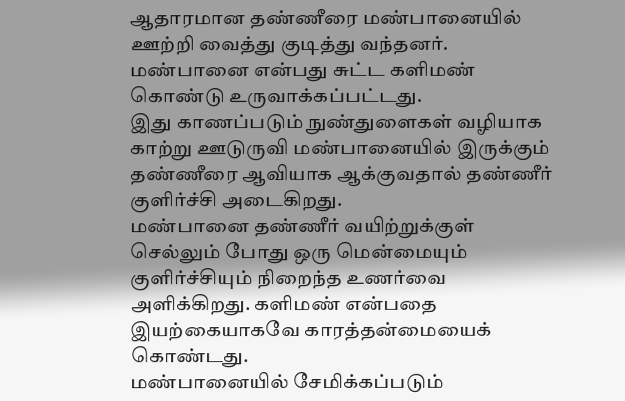ஆதாரமான தண்ணீரை மண்பானையில் ஊற்றி வைத்து குடித்து வந்தனர். மண்பானை என்பது சுட்ட களிமண் கொண்டு உருவாக்கப்பட்டது.
இது காணப்படும் நுண்துளைகள் வழியாக காற்று ஊடுருவி மண்பானையில் இருக்கும் தண்ணீரை ஆவியாக ஆக்குவதால் தண்ணீர் குளிர்ச்சி அடைகிறது.
மண்பானை தண்ணீர் வயிற்றுக்குள் செல்லும் போது ஒரு மென்மையும் குளிர்ச்சியும் நிறைந்த உணர்வை அளிக்கிறது. களிமண் என்பதை இயற்கையாகவே காரத்தன்மையைக் கொண்டது.
மண்பானையில் சேமிக்கப்படும்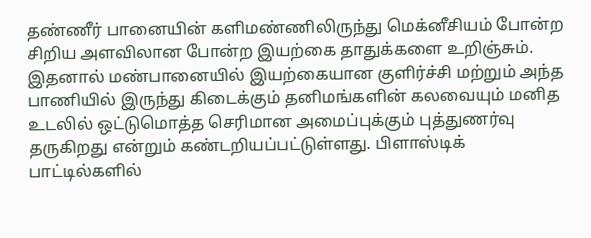தண்ணீர் பானையின் களிமண்ணிலிருந்து மெக்னீசியம் போன்ற சிறிய அளவிலான போன்ற இயற்கை தாதுக்களை உறிஞ்சும். இதனால் மண்பானையில் இயற்கையான குளிர்ச்சி மற்றும் அந்த பாணியில் இருந்து கிடைக்கும் தனிமங்களின் கலவையும் மனித உடலில் ஒட்டுமொத்த செரிமான அமைப்புக்கும் புத்துணர்வு தருகிறது என்றும் கண்டறியப்பட்டுள்ளது. பிளாஸ்டிக் பாட்டில்களில்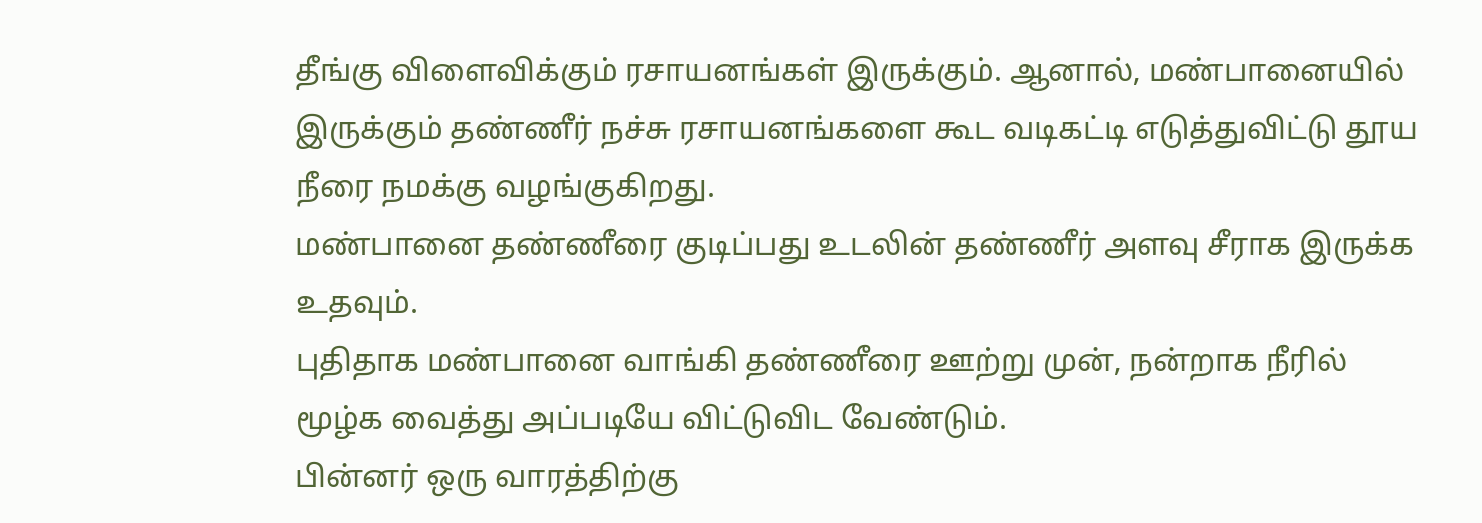தீங்கு விளைவிக்கும் ரசாயனங்கள் இருக்கும். ஆனால், மண்பானையில் இருக்கும் தண்ணீர் நச்சு ரசாயனங்களை கூட வடிகட்டி எடுத்துவிட்டு தூய நீரை நமக்கு வழங்குகிறது.
மண்பானை தண்ணீரை குடிப்பது உடலின் தண்ணீர் அளவு சீராக இருக்க உதவும்.
புதிதாக மண்பானை வாங்கி தண்ணீரை ஊற்று முன், நன்றாக நீரில் மூழ்க வைத்து அப்படியே விட்டுவிட வேண்டும்.
பின்னர் ஒரு வாரத்திற்கு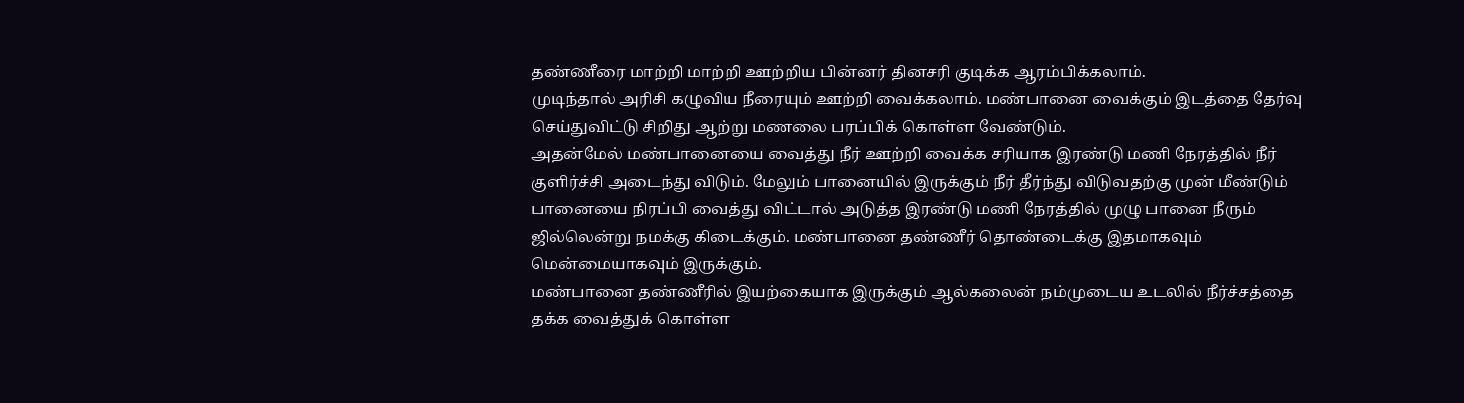தண்ணீரை மாற்றி மாற்றி ஊற்றிய பின்னர் தினசரி குடிக்க ஆரம்பிக்கலாம்.
முடிந்தால் அரிசி கழுவிய நீரையும் ஊற்றி வைக்கலாம். மண்பானை வைக்கும் இடத்தை தேர்வு செய்துவிட்டு சிறிது ஆற்று மணலை பரப்பிக் கொள்ள வேண்டும்.
அதன்மேல் மண்பானையை வைத்து நீர் ஊற்றி வைக்க சரியாக இரண்டு மணி நேரத்தில் நீர் குளிர்ச்சி அடைந்து விடும். மேலும் பானையில் இருக்கும் நீர் தீர்ந்து விடுவதற்கு முன் மீண்டும் பானையை நிரப்பி வைத்து விட்டால் அடுத்த இரண்டு மணி நேரத்தில் முழு பானை நீரும் ஜில்லென்று நமக்கு கிடைக்கும். மண்பானை தண்ணீர் தொண்டைக்கு இதமாகவும் மென்மையாகவும் இருக்கும்.
மண்பானை தண்ணீரில் இயற்கையாக இருக்கும் ஆல்கலைன் நம்முடைய உடலில் நீர்ச்சத்தை தக்க வைத்துக் கொள்ள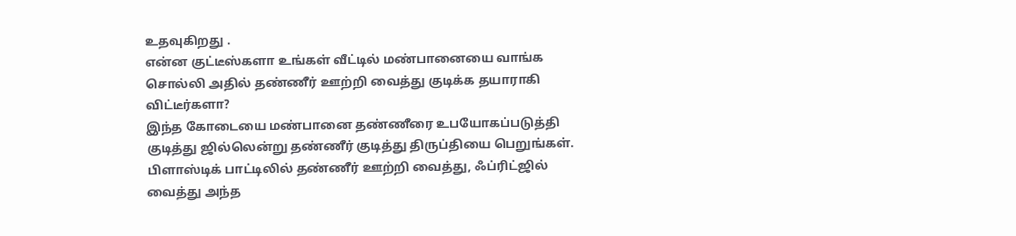உதவுகிறது .
என்ன குட்டீஸ்களா உங்கள் வீட்டில் மண்பானையை வாங்க சொல்லி அதில் தண்ணீர் ஊற்றி வைத்து குடிக்க தயாராகி விட்டீர்களா?
இந்த கோடையை மண்பானை தண்ணீரை உபயோகப்படுத்தி குடித்து ஜில்லென்று தண்ணீர் குடித்து திருப்தியை பெறுங்கள். பிளாஸ்டிக் பாட்டிலில் தண்ணீர் ஊற்றி வைத்து, ஃப்ரிட்ஜில் வைத்து அந்த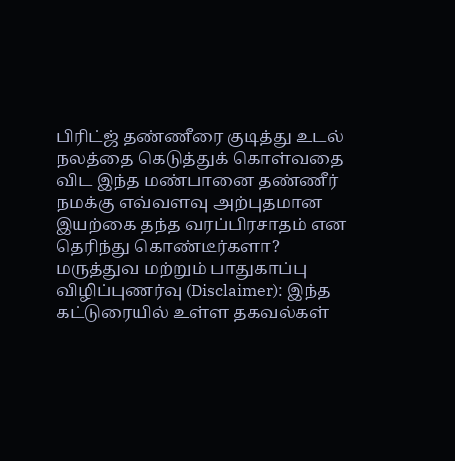பிரிட்ஜ் தண்ணீரை குடித்து உடல் நலத்தை கெடுத்துக் கொள்வதை விட இந்த மண்பானை தண்ணீர் நமக்கு எவ்வளவு அற்புதமான இயற்கை தந்த வரப்பிரசாதம் என தெரிந்து கொண்டீர்களா?
மருத்துவ மற்றும் பாதுகாப்பு விழிப்புணர்வு (Disclaimer): இந்த கட்டுரையில் உள்ள தகவல்கள்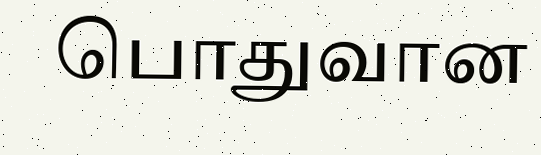பொதுவான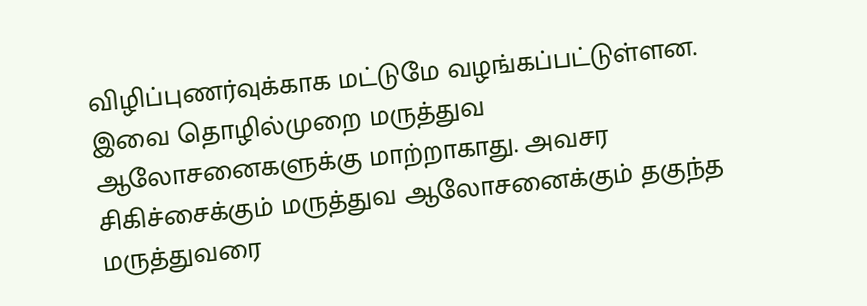விழிப்புணர்வுக்காக மட்டுமே வழங்கப்பட்டுள்ளன. இவை தொழில்முறை மருத்துவ ஆலோசனைகளுக்கு மாற்றாகாது. அவசர சிகிச்சைக்கும் மருத்துவ ஆலோசனைக்கும் தகுந்த மருத்துவரை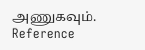அணுகவும்.
Reference